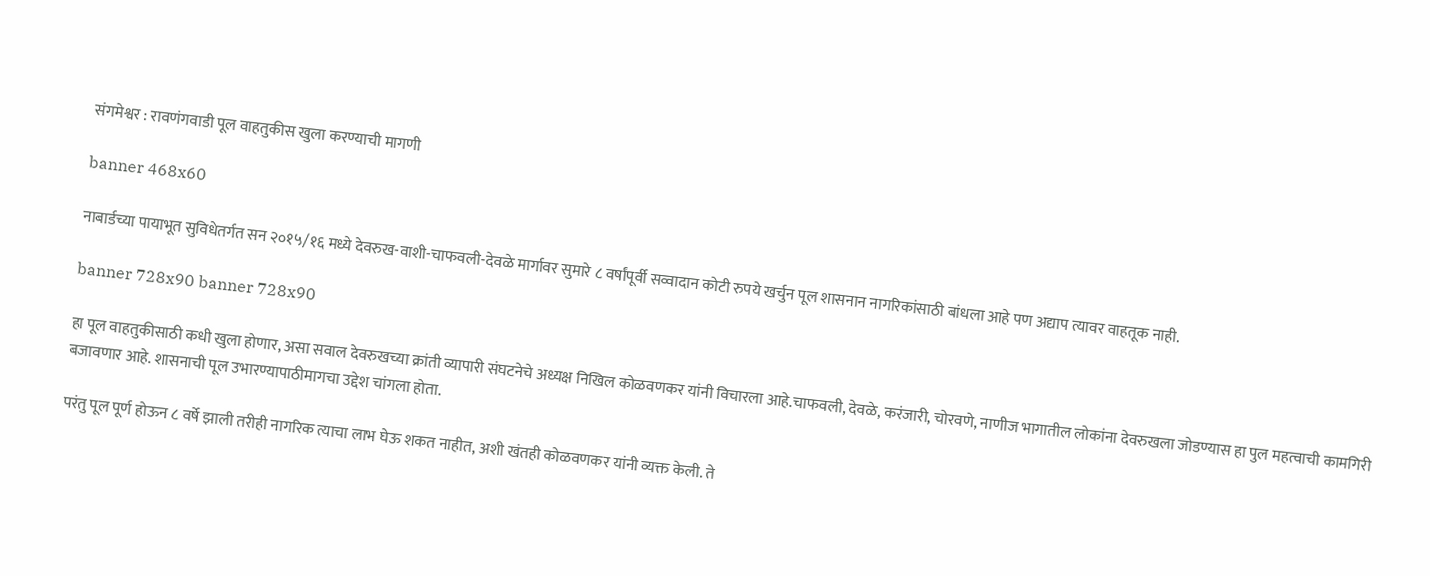संगमेश्वर : रावणंगवाडी पूल वाहतुकीस खुला करण्याची मागणी

banner 468x60

नाबार्डच्या पायाभूत सुविधेतर्गत सन २०१५/१६ मध्ये देवरुख-वाशी-चाफवली-देवळे मार्गावर सुमारे ८ वर्षांपूर्वी सव्वादान कोटी रुपये खर्चुन पूल शासनान नागरिकांसाठी बांधला आहे पण अद्याप त्यावर वाहतूक नाही.

banner 728x90 banner 728x90

हा पूल वाहतुकीसाठी कधी खुला होणार, असा सवाल देवरुखच्या क्रांती व्यापारी संघटनेचे अध्यक्ष निखिल कोळवणकर यांनी विचारला आहे.चाफवली, देवळे, करंजारी, चोरवणे, नाणीज भागातील लोकांना देवरुखला जोडण्यास हा पुल महत्वाची कामगिरी बजावणार आहे. शासनाची पूल उभारण्यापाठीमागचा उद्देश चांगला होता.

परंतु पूल पूर्ण होऊन ८ वर्षे झाली तरीही नागरिक त्याचा लाभ घेऊ शकत नाहीत, अशी खंतही कोळवणकर यांनी व्यक्त केली. ते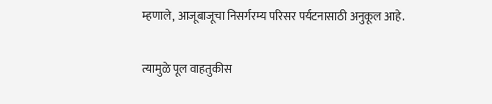म्हणाले, आजूबाजू‌चा निसर्गरम्य परिसर पर्यटनासाठी अनुकूल आहे.

त्यामुळे पूल वाहतुकीस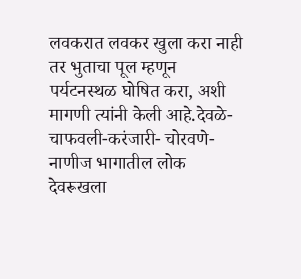लवकरात लवकर खुला करा नाही तर भुताचा पूल म्हणून पर्यटनस्थळ घोषित करा, अशी मागणी त्यांनी केली आहे.देवळे-चाफवली-करंजारी- चोरवणे-नाणीज भागातील लोक देवरूखला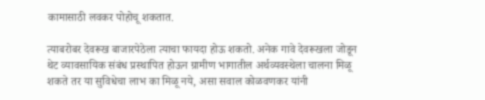कामासाठी लवकर पोहोचू शकतात.

त्याबरोबर देवरूख बाजारपेठेला त्याचा फायदा होऊ शकतो. अनेक गावे देवरूखला जोडून थेट व्यावसायिक संबंध प्रस्थापित होऊन ग्रामीण भागातील अर्थव्यवस्थेला चालना मिळू शकते तर या सुविधेचा लाभ का मिळू नये, असा सवाल कोळवणकर यांनी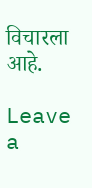विचारला आहे.

Leave a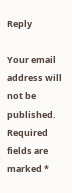Reply

Your email address will not be published. Required fields are marked *